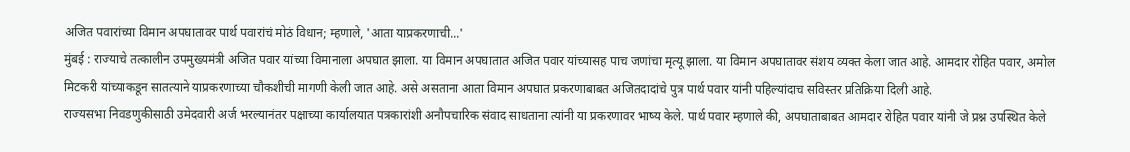अजित पवारांच्या विमान अपघातावर पार्थ पवारांचं मोठं विधान; म्हणाले, 'आता याप्रकरणाची...'
मुंबई : राज्याचे तत्कालीन उपमुख्यमंत्री अजित पवार यांच्या विमानाला अपघात झाला. या विमान अपघातात अजित पवार यांच्यासह पाच जणांचा मृत्यू झाला. या विमान अपघातावर संशय व्यक्त केला जात आहे. आमदार रोहित पवार, अमोल मिटकरी यांच्याकडून सातत्याने याप्रकरणाच्या चौकशीची मागणी केली जात आहे. असे असताना आता विमान अपघात प्रकरणाबाबत अजितदादांचे पुत्र पार्थ पवार यांनी पहिल्यांदाच सविस्तर प्रतिक्रिया दिली आहे.
राज्यसभा निवडणुकीसाठी उमेदवारी अर्ज भरल्यानंतर पक्षाच्या कार्यालयात पत्रकारांशी अनौपचारिक संवाद साधताना त्यांनी या प्रकरणावर भाष्य केले. पार्थ पवार म्हणाले की, अपघाताबाबत आमदार रोहित पवार यांनी जे प्रश्न उपस्थित केले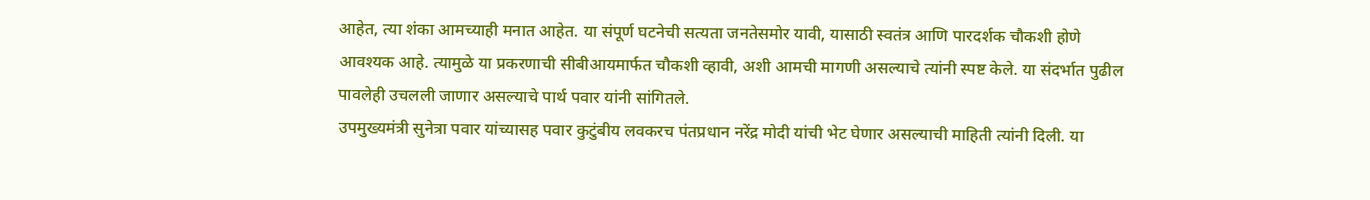आहेत, त्या शंका आमच्याही मनात आहेत. या संपूर्ण घटनेची सत्यता जनतेसमोर यावी, यासाठी स्वतंत्र आणि पारदर्शक चौकशी होणे आवश्यक आहे. त्यामुळे या प्रकरणाची सीबीआयमार्फत चौकशी व्हावी, अशी आमची मागणी असल्याचे त्यांनी स्पष्ट केले. या संदर्भात पुढील पावलेही उचलली जाणार असल्याचे पार्थ पवार यांनी सांगितले.
उपमुख्यमंत्री सुनेत्रा पवार यांच्यासह पवार कुटुंबीय लवकरच पंतप्रधान नरेंद्र मोदी यांची भेट घेणार असल्याची माहिती त्यांनी दिली. या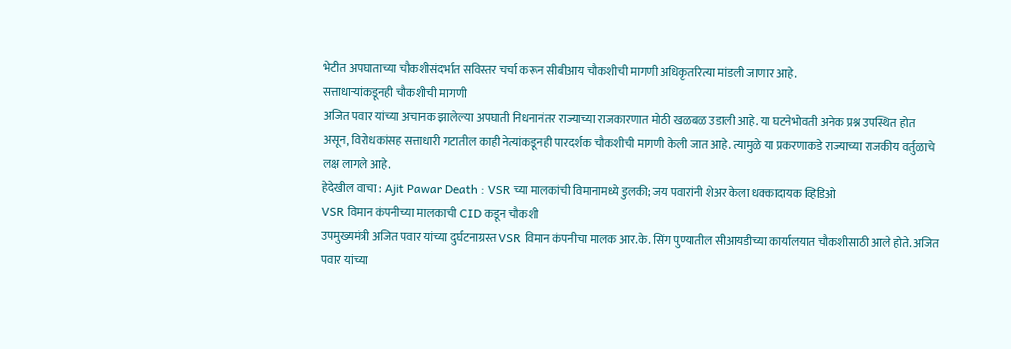भेटीत अपघाताच्या चौकशीसंदर्भात सविस्तर चर्चा करून सीबीआय चौकशीची मागणी अधिकृतरित्या मांडली जाणार आहे.
सत्ताधाऱ्यांकडूनही चौकशीची मागणी
अजित पवार यांच्या अचानक झालेल्या अपघाती निधनानंतर राज्याच्या राजकारणात मोठी खळबळ उडाली आहे. या घटनेभोवती अनेक प्रश्न उपस्थित होत असून, विरोधकांसह सत्ताधारी गटातील काही नेत्यांकडूनही पारदर्शक चौकशीची मागणी केली जात आहे. त्यामुळे या प्रकरणाकडे राज्याच्या राजकीय वर्तुळाचे लक्ष लागले आहे.
हेदेखील वाचा : Ajit Pawar Death : VSR च्या मालकांची विमानामध्ये डुलकी; जय पवारांनी शेअर केला धक्कादायक व्हिडिओ
VSR विमान कंपनीच्या मालकाची CID कडून चौकशी
उपमुख्यमंत्री अजित पवार यांच्या दुर्घटनाग्रस्त VSR विमान कंपनीचा मालक आर.के. सिंग पुण्यातील सीआयडीच्या कार्यालयात चौकशीसाठी आले होते. अजित पवार यांच्या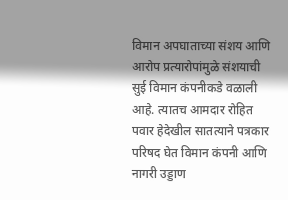विमान अपघाताच्या संशय आणि आरोप प्रत्यारोपांमुळे संशयाची सुई विमान कंपनीकडे वळाली आहे. त्यातच आमदार रोहित पवार हेदेखील सातत्याने पत्रकार परिषद घेत विमान कंपनी आणि नागरी उड्डाण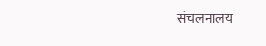संचलनालय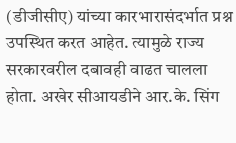(डीजीसीए) यांच्या कारभारासंदर्भात प्रश्न उपस्थित करत आहेत. त्यामुळे राज्य सरकारवरील दबावही वाढत चालला होता. अखेर सीआयडीने आर.के. सिंग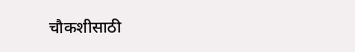चौकशीसाठी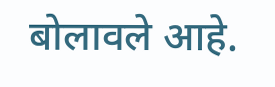बोलावले आहे.